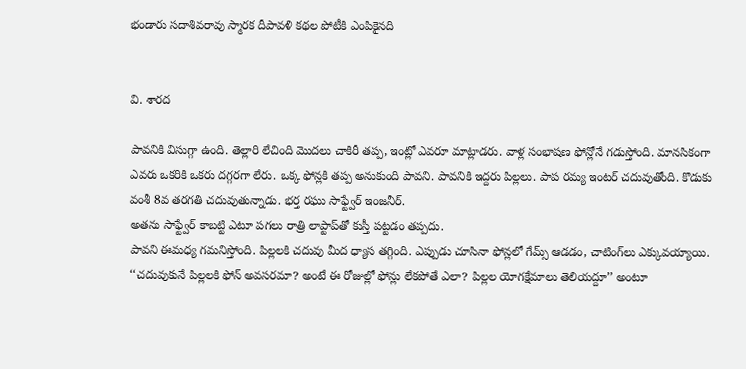భండారు సదాశివరావు స్మారక దీపావళి కథల పోటీకి ఎంపికైనది


వి. శారద

పావనికి విసుగ్గా ఉంది. తెల్లారి లేచింది మొదలు చాకిరీ తప్ప, ఇంట్లో ఎవరూ మాట్లాడరు. వాళ్ల సంభాషణ ఫోన్లోనే గడుస్తోంది. మానసికంగా ఎవరు ఒకరికి ఒకరు దగ్గరగా లేరు. ఒక్క ఫోన్లకి తప్ప అనుకుంది పావని. పావనికి ఇద్దరు పిల్లలు. పాప రమ్య ఇంటర్‌ ‌చదువుతోంది. కొడుకు వంశీ 8వ తరగతి చదువుతున్నాడు. భర్త రఘు సాఫ్ట్వేర్‌ ఇం‌జనీర్‌.
అతను సాఫ్ట్వేర్‌ ‌కాబట్టి ఎటూ పగలు రాత్రి లాప్టాప్‌తో కుస్తీ పట్టడం తప్పదు.
పావని ఈమధ్య గమనిస్తోంది. పిల్లలకి చదువు మీద ధ్యాస తగ్గింది. ఎప్పుడు చూసినా ఫోన్లలో గేమ్స్ ఆడడం, చాటింగ్‌లు ఎక్కువయ్యాయి. ‘‘చదువుకునే పిల్లలకి ఫోన్‌ అవసరమా? అంటే ఈ రోజుల్లో ఫోన్లు లేకపోతే ఎలా? పిల్లల యోగక్షేమాలు తెలియద్దూ’’ అంటూ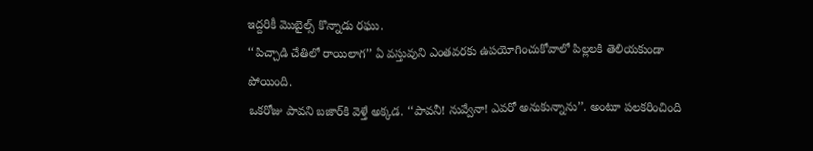ఇద్దరికీ మొబైల్స్ ‌కొన్నాడు రఘు.
‘‘పిచ్చాడి చేతిలో రాయిలాగ’’ ఏ వస్తువుని ఎంతవరకు ఉపయోగించుకోవాలో పిల్లలకి తెలియకుండా పోయింది.
ఒకరోజు పావని బజార్‌కి వెళ్తే అక్కడ. ‘‘పావనీ! నువ్వేనా! ఎవరో అనుకున్నాను’’. అంటూ పలకరించింది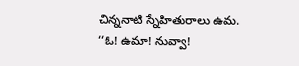చిన్ననాటి స్నేహితురాలు ఉమ.
‘‘ఓ! ఉమా! నువ్వా!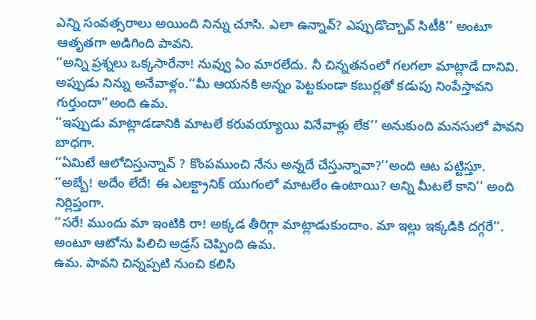ఎన్ని సంవత్సరాలు అయింది నిన్ను చూసి. ఎలా ఉన్నావ్‌? ఎప్పుడొచ్చావ్‌ ‌సిటీకి’’ అంటూ ఆతృతగా అడిగింది పావని.
‘‘అన్ని ప్రశ్నలు ఒక్కసారేనా! నువ్వు ఏం మారలేదు. నీ చిన్నతనంలో గలగలా మాట్లాడే దానివి. అప్పుడు నిన్ను అనేవాళ్లం.‘‘మీ ఆయనకి అన్నం పెట్టకుండా కబుర్లతో కడుపు నింపేస్తావని గుర్తుందా’’అంది ఉమ.
‘‘ఇప్పుడు మాట్లాడడానికి మాటలే కరువయ్యాయి వినేవాళ్లు లేక’’ అనుకుంది మనసులో పావని బాధగా.
‘‘ఏమిటే ఆలోచిస్తున్నావ్‌ ? కొంపముంచి నేను అన్నదే చేస్తున్నావా?’’అంది ఆట పట్టిస్తూ.
‘‘అబ్బే! అదేం లేదే! ఈ ఎలక్ట్రానిక్‌ ‌యుగంలో మాటలేం ఉంటాయి? అన్ని మీటలే కాని’’ అంది నిర్లిప్తంగా.
‘‘సరే! ముందు మా ఇంటికి రా! అక్కడ తీరిగ్గా మాట్లాడుకుందాం. మా ఇల్లు ఇక్కడికి దగ్గరే’’. అంటూ ఆటోను పిలిచి అడ్రస్‌ ‌చెప్పింది ఉమ.
ఉమ. పావని చిన్నప్పటి నుంచి కలిసి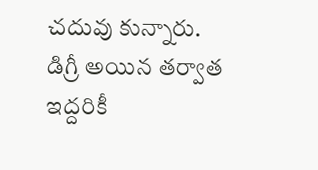చదువు కున్నారు. డిగ్రీ అయిన తర్వాత ఇద్దరికీ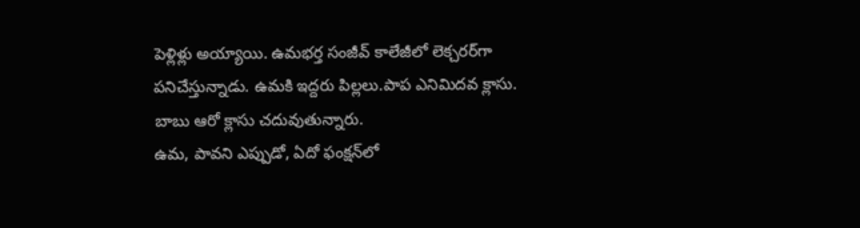పెళ్లిళ్లు అయ్యాయి. ఉమభర్త సంజీవ్‌ ‌కాలేజీలో లెక్చరర్‌గా పనిచేస్తున్నాడు. ఉమకి ఇద్దరు పిల్లలు.పాప ఎనిమిదవ క్లాసు. బాబు ఆరో క్లాసు చదువుతున్నారు.
ఉమ, పావని ఎప్పుడో, ఏదో ఫంక్షన్‌లో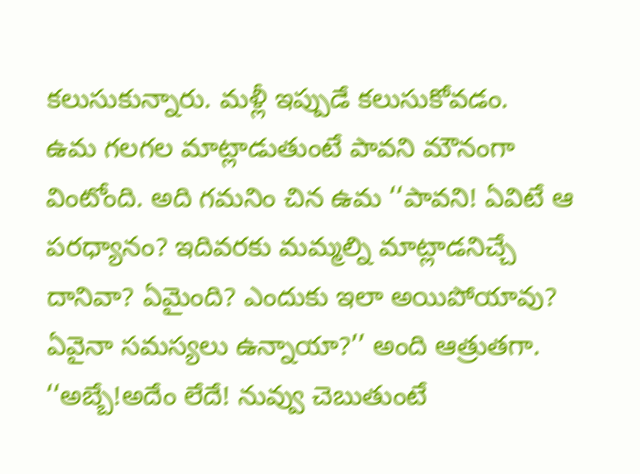కలుసుకున్నారు. మళ్లీ ఇప్పుడే కలుసుకోవడం.
ఉమ గలగల మాట్లాడుతుంటే పావని మౌనంగా వింటోంది. అది గమనిం చిన ఉమ ‘‘పావని! ఏవిటే ఆ పరధ్యానం? ఇదివరకు మమ్మల్ని మాట్లాడనిచ్చే దానివా? ఏమైంది? ఎందుకు ఇలా అయిపోయావు? ఏవైనా సమస్యలు ఉన్నాయా?’’ అంది ఆత్రుతగా.
‘‘అబ్బే!అదేం లేదే! నువ్వు చెబుతుంటే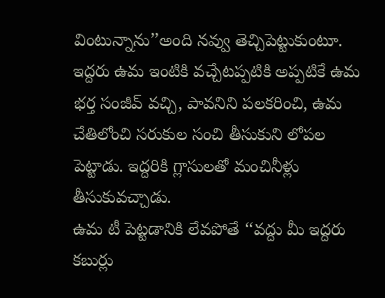వింటున్నాను’’అంది నవ్వు తెచ్చిపెట్టుకుంటూ.
ఇద్దరు ఉమ ఇంటికి వచ్చేటప్పటికి అప్పటికే ఉమ భర్త సంజీవ్‌ ‌వచ్చి, పావనిని పలకరించి, ఉమ చేతిలోంచి సరుకుల సంచి తీసుకుని లోపల పెట్టాడు. ఇద్దరికి గ్లాసులతో మంచినీళ్లు తీసుకువచ్చాడు.
ఉమ టీ పెట్టడానికి లేవపోతే ‘‘వద్దు మీ ఇద్దరు కబుర్లు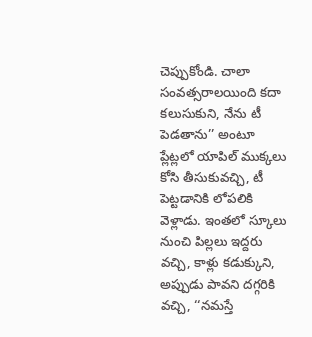చెప్పుకోండి. చాలా సంవత్సరాలయింది కదా కలుసుకుని, నేను టీ పెడతాను’’ అంటూ ప్లేట్లలో యాపిల్‌ ‌ముక్కలు కోసి తీసుకువచ్చి, టీ పెట్టడానికి లోపలికి వెళ్లాడు. ఇంతలో స్కూలు నుంచి పిల్లలు ఇద్దరు వచ్చి, కాళ్లు కడుక్కుని, అప్పుడు పావని దగ్గరికి వచ్చి, ‘‘నమస్తే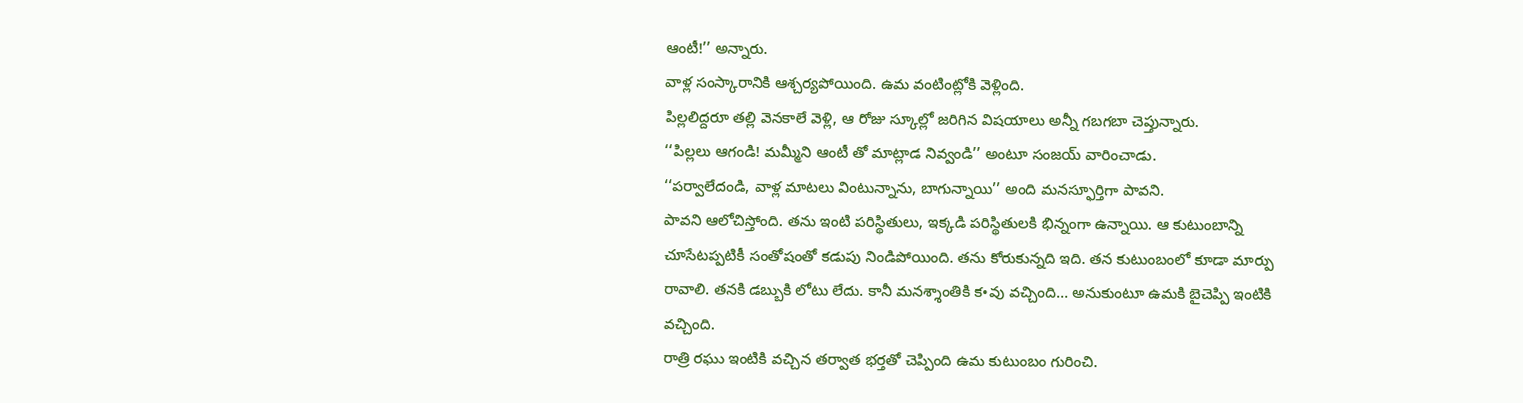ఆంటీ!’’ అన్నారు.
వాళ్ల సంస్కారానికి ఆశ్చర్యపోయింది. ఉమ వంటింట్లోకి వెళ్లింది.
పిల్లలిద్దరూ తల్లి వెనకాలే వెళ్లి, ఆ రోజు స్కూల్లో జరిగిన విషయాలు అన్నీ గబగబా చెప్తున్నారు.
‘‘పిల్లలు ఆగండి! మమ్మీని ఆంటీ తో మాట్లాడ నివ్వండి’’ అంటూ సంజయ్‌ ‌వారించాడు.
‘‘పర్వాలేదండి, వాళ్ల మాటలు వింటున్నాను, బాగున్నాయి’’ అంది మనస్ఫూర్తిగా పావని.
పావని ఆలోచిస్తోంది. తను ఇంటి పరిస్థితులు, ఇక్కడి పరిస్థితులకి భిన్నంగా ఉన్నాయి. ఆ కుటుంబాన్ని చూసేటప్పటికీ సంతోషంతో కడుపు నిండిపోయింది. తను కోరుకున్నది ఇది. తన కుటుంబంలో కూడా మార్పు రావాలి. తనకి డబ్బుకి లోటు లేదు. కానీ మనశ్శాంతికి క•వు వచ్చింది… అనుకుంటూ ఉమకి బైచెప్పి ఇంటికి వచ్చింది.
రాత్రి రఘు ఇంటికి వచ్చిన తర్వాత భర్తతో చెప్పింది ఉమ కుటుంబం గురించి.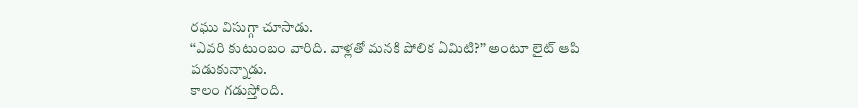రఘు విసుగ్గా చూసాడు.
‘‘ఎవరి కుటుంబం వారిది. వాళ్లతో మనకి పోలిక ఏమిటి?’’ అంటూ లైట్‌ ఆపి పడుకున్నాడు.
కాలం గడుస్తోంది.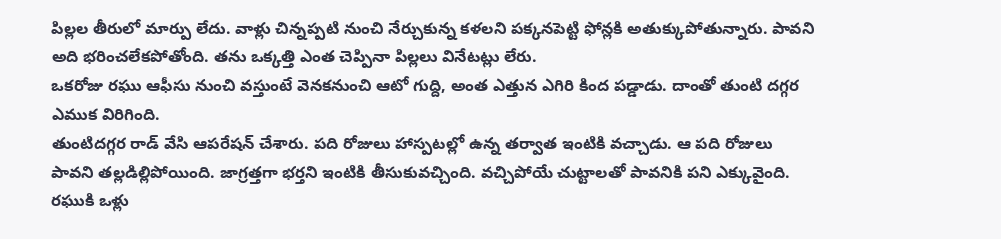పిల్లల తీరులో మార్పు లేదు. వాళ్లు చిన్నప్పటి నుంచి నేర్చుకున్న కళలని పక్కనపెట్టి ఫోన్లకి అతుక్కుపోతున్నారు. పావని అది భరించలేకపోతోంది. తను ఒక్కత్తి ఎంత చెప్పినా పిల్లలు వినేటట్లు లేరు.
ఒకరోజు రఘు ఆఫీసు నుంచి వస్తుంటే వెనకనుంచి ఆటో గుద్ది, అంత ఎత్తున ఎగిరి కింద పడ్డాడు. దాంతో తుంటి దగ్గర ఎముక విరిగింది.
తుంటిదగ్గర రాడ్‌ ‌వేసి ఆపరేషన్‌ ‌చేశారు. పది రోజులు హాస్పటల్లో ఉన్న తర్వాత ఇంటికి వచ్చాడు. ఆ పది రోజులు పావని తల్లడిల్లిపోయింది. జాగ్రత్తగా భర్తని ఇంటికి తీసుకువచ్చింది. వచ్చిపోయే చుట్టాలతో పావనికి పని ఎక్కువైంది. రఘుకి ఒళ్లు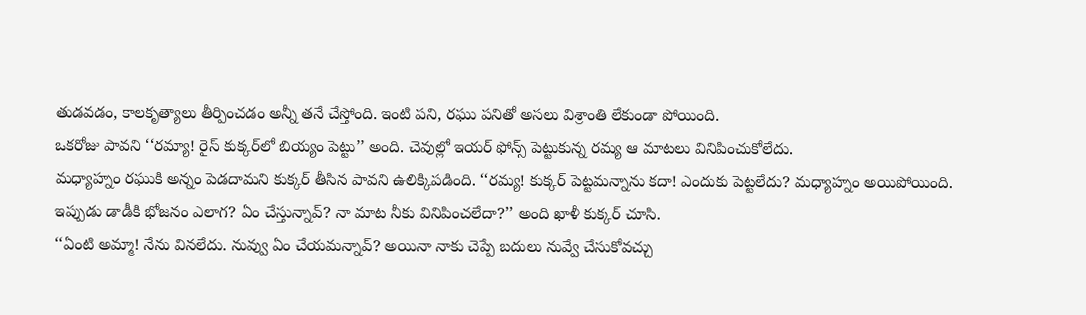తుడవడం, కాలకృత్యాలు తీర్పించడం అన్నీ తనే చేస్తోంది. ఇంటి పని, రఘు పనితో అసలు విశ్రాంతి లేకుండా పోయింది.
ఒకరోజు పావని ‘‘రమ్యా! రైస్‌ ‌కుక్కర్‌లో బియ్యం పెట్టు’’ అంది. చెవుల్లో ఇయర్‌ ‌ఫోన్స్ ‌పెట్టుకున్న రమ్య ఆ మాటలు వినిపించుకోలేదు.
మధ్యాహ్నం రఘుకి అన్నం పెడదామని కుక్కర్‌ ‌తీసిన పావని ఉలిక్కిపడింది. ‘‘రమ్య! కుక్కర్‌ ‌పెట్టమన్నాను కదా! ఎందుకు పెట్టలేదు? మధ్యాహ్నం అయిపోయింది. ఇప్పుడు డాడీకి భోజనం ఎలాగ? ఏం చేస్తున్నావ్‌? నా మాట నీకు వినిపించలేదా?’’ అంది ఖాళీ కుక్కర్‌ ‌చూసి.
‘‘ఏంటి అమ్మా! నేను వినలేదు. నువ్వు ఏం చేయమన్నావ్‌? అయినా నాకు చెప్పే బదులు నువ్వే చేసుకోవచ్చు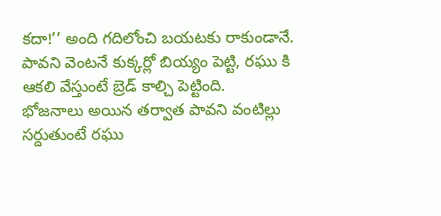కదా!’’ అంది గదిలోంచి బయటకు రాకుండానే. పావని వెంటనే కుక్కర్లో బియ్యం పెట్టి, రఘు కి ఆకలి వేస్తుంటే బ్రెడ్‌ ‌కాల్చి పెట్టింది.
భోజనాలు అయిన తర్వాత పావని వంటిల్లు సర్దుతుంటే రఘు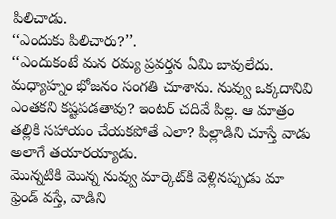పిలిచాడు.
‘‘ఎందుకు పిలిచారు?’’.
‘‘ఎందుకంటే మన రమ్య ప్రవర్తన ఏమి బావులేదు. మధ్యాహ్నం భోజనం సంగతి చూశాను. నువ్వు ఒక్కదానివి ఎంతకని కష్టపడతావు? ఇంటర్‌ ‌చదివే పిల్ల. ఆ మాత్రం తల్లికి సహాయం చేయకపోతే ఎలా? పిల్లాడిని చూస్తే వాడు అలాగే తయారయ్యాడు.
మొన్నటికి మొన్న నువ్వు మార్కెట్‌కి వెళ్లినప్పుడు మా ఫ్రెండ్‌ ‌వస్తే, వాడిని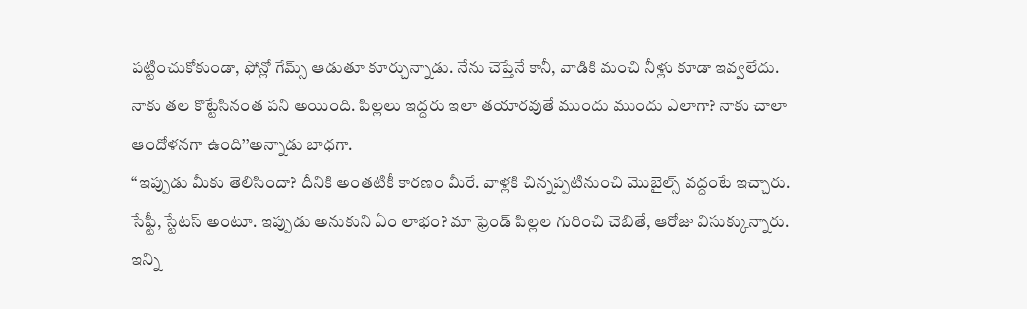పట్టించుకోకుండా, ఫోన్లో గేమ్స్ ఆడుతూ కూర్చున్నాడు. నేను చెప్తేనే కానీ, వాడికి మంచి నీళ్లు కూడా ఇవ్వలేదు. నాకు తల కొట్టేసినంత పని అయింది. పిల్లలు ఇద్దరు ఇలా తయారవుతే ముందు ముందు ఎలాగా? నాకు చాలా ఆందోళనగా ఉంది’’అన్నాడు బాధగా.
‘‘ఇప్పుడు మీకు తెలిసిందా? దీనికి అంతటికీ కారణం మీరే. వాళ్లకి చిన్నప్పటినుంచి మొబైల్స్ ‌వద్దంటే ఇచ్చారు. సేఫ్టీ, స్టేటస్‌ అం‌టూ. ఇప్పుడు అనుకుని ఏం లాభం? మా ఫ్రెండ్‌ ‌పిల్లల గురించి చెబితే, ఆరోజు విసుక్కున్నారు. ఇన్ని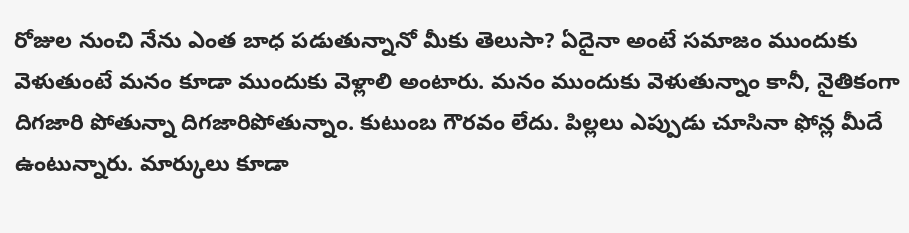రోజుల నుంచి నేను ఎంత బాధ పడుతున్నానో మీకు తెలుసా? ఏదైనా అంటే సమాజం ముందుకు వెళుతుంటే మనం కూడా ముందుకు వెళ్లాలి అంటారు. మనం ముందుకు వెళుతున్నాం కానీ, నైతికంగా దిగజారి పోతున్నా దిగజారిపోతున్నాం. కుటుంబ గౌరవం లేదు. పిల్లలు ఎప్పుడు చూసినా ఫోన్ల మీదే ఉంటున్నారు. మార్కులు కూడా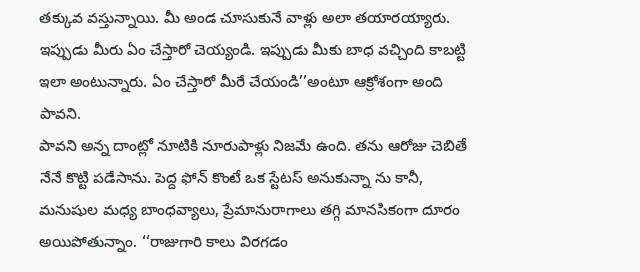తక్కువ వస్తున్నాయి. మీ అండ చూసుకునే వాళ్లు అలా తయారయ్యారు. ఇప్పుడు మీరు ఏం చేస్తారో చెయ్యండి. ఇప్పుడు మీకు బాధ వచ్చింది కాబట్టి ఇలా అంటున్నారు. ఏం చేస్తారో మీరే చేయండి’’అంటూ ఆక్రోశంగా అంది పావని.
పావని అన్న దాంట్లో నూటికి నూరుపాళ్లు నిజమే ఉంది. తను ఆరోజు చెబితే నేనే కొట్టి పడేసాను. పెద్ద ఫోన్‌ ‌కొంటే ఒక స్టేటస్‌ అనుకున్నా ను కానీ, మనుషుల మధ్య బాంధవ్యాలు, ప్రేమానురాగాలు తగ్గి మానసికంగా దూరం అయిపోతున్నాం. ‘‘రాజుగారి కాలు విరగడం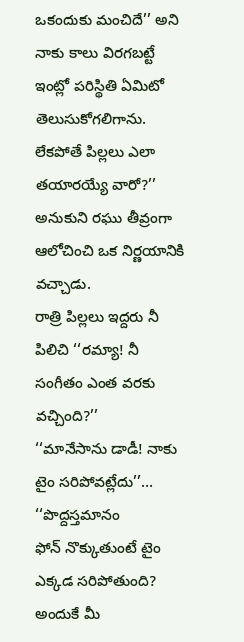ఒకందుకు మంచిదే’’ అని నాకు కాలు విరగబట్టే ఇంట్లో పరిస్థితి ఏమిటో తెలుసుకోగలిగాను. లేకపోతే పిల్లలు ఎలా తయారయ్యే వారో?’’ అనుకుని రఘు తీవ్రంగా ఆలోచించి ఒక నిర్ణయానికి వచ్చాడు.
రాత్రి పిల్లలు ఇద్దరు నీ పిలిచి ‘‘రమ్యా! నీ సంగీతం ఎంత వరకు వచ్చింది?’’
‘‘మానేసాను డాడీ! నాకు టైం సరిపోవట్లేదు’’…
‘‘పొద్దస్తమానం ఫోన్‌ ‌నొక్కుతుంటే టైం ఎక్కడ సరిపోతుంది? అందుకే మీ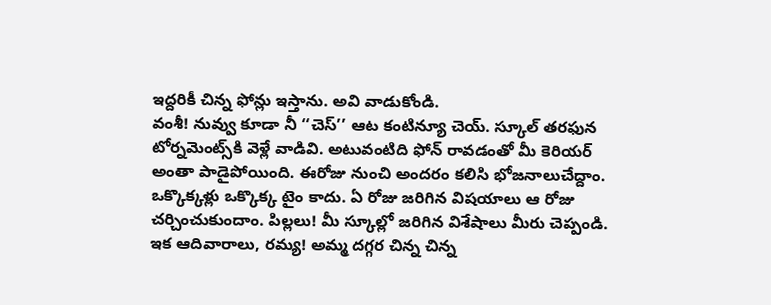ఇద్దరికీ చిన్న ఫోన్లు ఇస్తాను. అవి వాడుకోండి.
వంశీ! నువ్వు కూడా నీ ‘‘చెస్‌’’ ఆట కంటిన్యూ చెయ్‌. స్కూల్‌ ‌తరఫున టోర్నమెంట్స్‌కి వెళ్లే వాడివి. అటువంటిది ఫోన్‌ ‌రావడంతో మీ కెరియర్‌ అం‌తా పాడైపోయింది. ఈరోజు నుంచి అందరం కలిసి భోజనాలుచేద్దాం.
ఒక్కొక్కళ్లు ఒక్కొక్క టైం కాదు. ఏ రోజు జరిగిన విషయాలు ఆ రోజు చర్చించుకుందాం. పిల్లలు! మీ స్కూల్లో జరిగిన విశేషాలు మీరు చెప్పండి. ఇక ఆదివారాలు, రమ్య! అమ్మ దగ్గర చిన్న చిన్న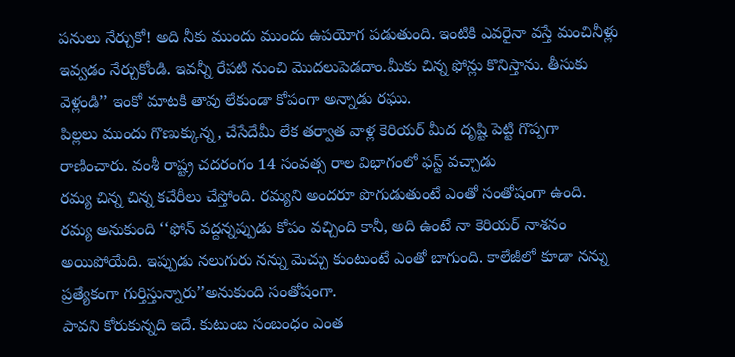పనులు నేర్చుకో! అది నీకు ముందు ముందు ఉపయోగ పడుతుంది. ఇంటికి ఎవరైనా వస్తే మంచినీళ్లు ఇవ్వడం నేర్చుకోండి. ఇవన్నీ రేపటి నుంచి మొదలుపెడదాం.మీకు చిన్న ఫోన్లు కొనిస్తాను. తీసుకు వెళ్లండి’’ ఇంకో మాటకి తావు లేకుండా కోపంగా అన్నాడు రఘు.
పిల్లలు ముందు గొణుక్కున్న, చేసేదేమీ లేక తర్వాత వాళ్ల కెరియర్‌ ‌మీద దృష్టి పెట్టి గొప్పగా రాణించారు. వంశీ రాష్ట్ర చదరంగం 14 సంవత్స రాల విభాగంలో ఫస్ట్ ‌వచ్చాడు
రమ్య చిన్న చిన్న కచేరీలు చేస్తోంది. రమ్యని అందరూ పొగుడుతుంటే ఎంతో సంతోషంగా ఉంది. రమ్య అనుకుంది ‘‘ఫోన్‌ ‌వద్దన్నప్పుడు కోపం వచ్చింది కానీ, అది ఉంటే నా కెరియర్‌ ‌నాశనం అయిపోయేది. ఇప్పుడు నలుగురు నన్ను మెచ్చు కుంటుంటే ఎంతో బాగుంది. కాలేజీలో కూడా నన్ను ప్రత్యేకంగా గుర్తిస్తున్నారు’’అనుకుంది సంతోషంగా.
పావని కోరుకున్నది ఇదే. కుటుంబ సంబంధం ఎంత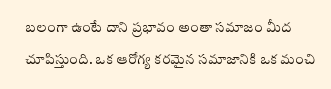బలంగా ఉంటే దాని ప్రభావం అంతా సమాజం మీద చూపిస్తుంది. ఒక ఆరోగ్య కరమైన సమాజానికి ఒక మంచి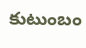కుటుంబం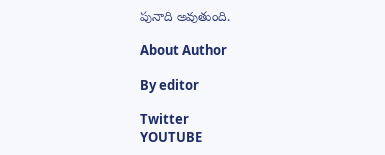పునాది అవుతుంది.

About Author

By editor

Twitter
YOUTUBE